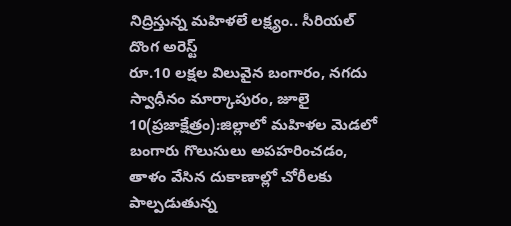నిద్రిస్తున్న మహిళలే లక్ష్యం.. సీరియల్ దొంగ అరెస్ట్
రూ.10 లక్షల విలువైన బంగారం, నగదు స్వాధీనం మార్కాపురం, జూలై 10(ప్రజాక్షేత్రం):జిల్లాలో మహిళల మెడలో బంగారు గొలుసులు అపహరించడం, తాళం వేసిన దుకాణాల్లో చోరీలకు పాల్పడుతున్న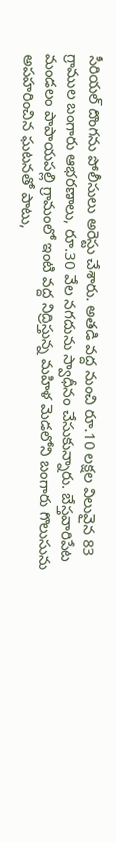సీరియల్ దొంగను పోలీసులు అరెస్టు చేశారు. అతడి వద్ద నుంచి రూ.10 లక్షల విలువైన 83 గ్రాముల బంగారు ఆభరణాలు, రూ.30 వేల నగదును స్వాధీనం చేసుకున్నారు. బేస్తవారిపేట మండలం పాపాయపల్లి గ్రామంలో ఇంటి వద్ద నిద్రిస్తున్న మహిళ మెడలోని బంగారు గొలుసును అపహరించిన ఘటనతో పాటు,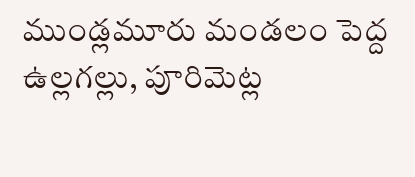ముండ్లమూరు మండలం పెద్ద ఉల్లగల్లు, పూరిమెట్ల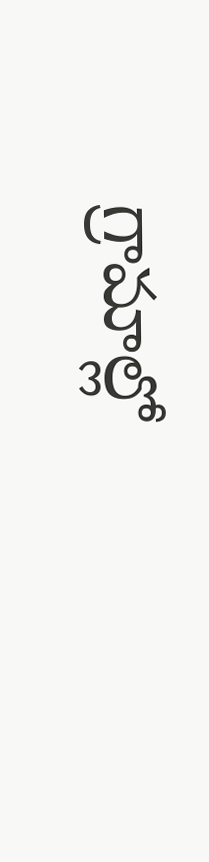గ్రామాల్లో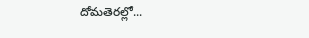దోమతెరల్లో...